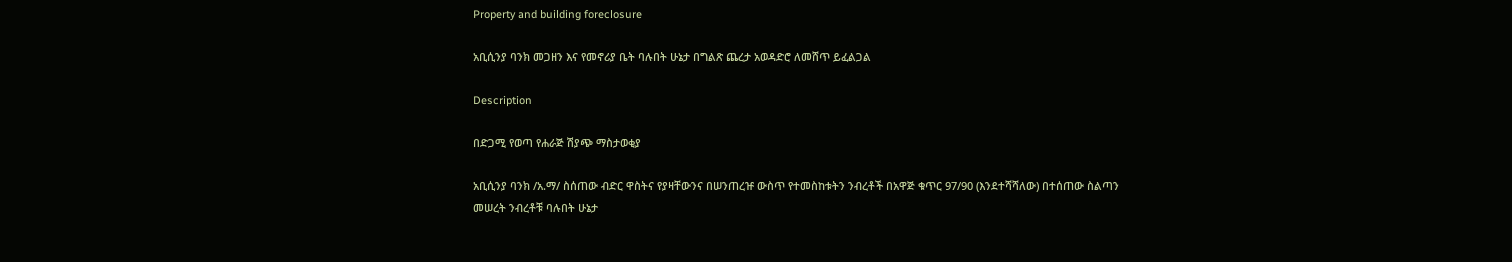Property and building foreclosure

አቢሲንያ ባንክ መጋዘን እና የመኖሪያ ቤት ባሉበት ሁኔታ በግልጽ ጨረታ አወዳድሮ ለመሸጥ ይፈልጋል

Description

በድጋሚ የወጣ የሐራጅ ሽያጭ ማስታወቂያ

አቢሲንያ ባንክ /አ.ማ/ ስሰጠው ብድር ዋስትና የያዛቸውንና በሠንጠረዡ ውስጥ የተመስከቱትን ንብረቶች በአዋጅ ቁጥር 97/90 (እንደተሻሻለው) በተሰጠው ስልጣን መሠረት ንብረቶቹ ባሉበት ሁኔታ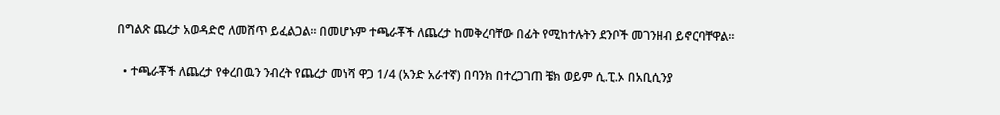በግልጽ ጨረታ አወዳድሮ ለመሸጥ ይፈልጋል። በመሆኑም ተጫራቾች ለጨረታ ከመቅረባቸው በፊት የሚከተሉትን ደንቦች መገንዘብ ይኖርባቸዋል።

  • ተጫራቾች ለጨረታ የቀረበዉን ንብረት የጨረታ መነሻ ዋጋ 1/4 (አንድ አራተኛ) በባንክ በተረጋገጠ ቼክ ወይም ሲ.ፒ.ኦ በአቢሲንያ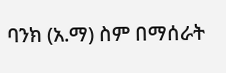ባንክ (አ.ማ) ስም በማሰራት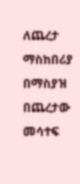ለጨረታ ማስከበሪያ በማስያዝ በጨረታው መሳተፍ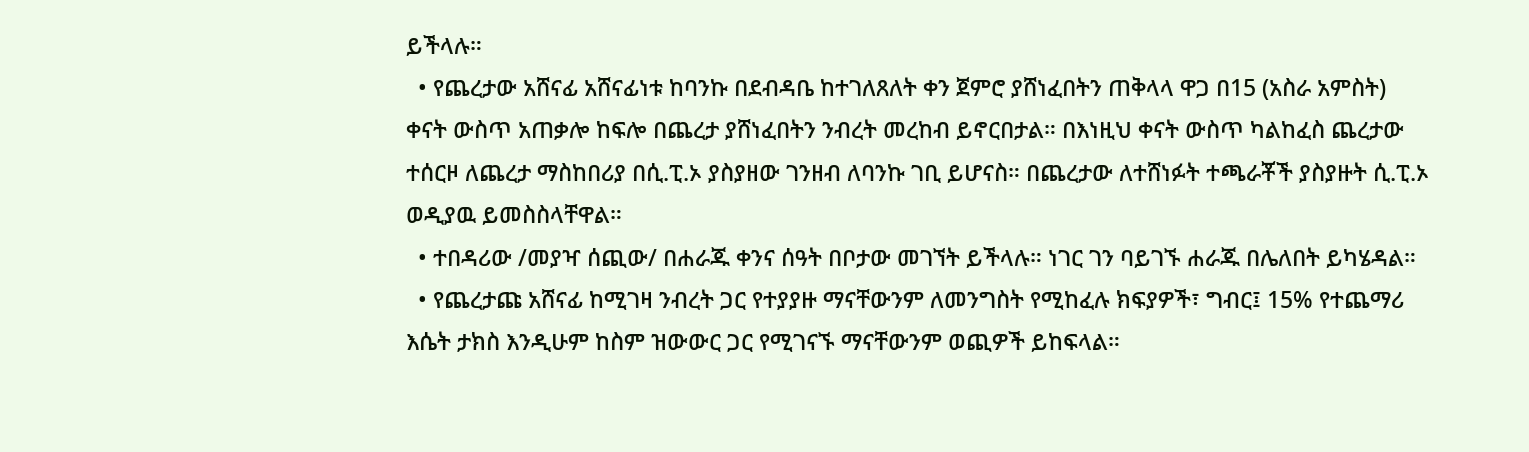ይችላሉ።
  • የጨረታው አሸናፊ አሸናፊነቱ ከባንኩ በደብዳቤ ከተገለጸለት ቀን ጀምሮ ያሸነፈበትን ጠቅላላ ዋጋ በ15 (አስራ አምስት) ቀናት ውስጥ አጠቃሎ ከፍሎ በጨረታ ያሸነፈበትን ንብረት መረከብ ይኖርበታል። በእነዚህ ቀናት ውስጥ ካልከፈስ ጨረታው ተሰርዞ ለጨረታ ማስከበሪያ በሲ.ፒ.ኦ ያስያዘው ገንዘብ ለባንኩ ገቢ ይሆናስ። በጨረታው ለተሸነፉት ተጫራቾች ያስያዙት ሲ.ፒ.ኦ ወዲያዉ ይመስስላቸዋል።
  • ተበዳሪው /መያዣ ሰጪው/ በሐራጁ ቀንና ሰዓት በቦታው መገኘት ይችላሉ። ነገር ገን ባይገኙ ሐራጁ በሌለበት ይካሄዳል።
  • የጨረታጩ አሸናፊ ከሚገዛ ንብረት ጋር የተያያዙ ማናቸውንም ለመንግስት የሚከፈሉ ክፍያዎች፣ ግብር፤ 15% የተጨማሪ እሴት ታክስ እንዲሁም ከስም ዝውውር ጋር የሚገናኙ ማናቸውንም ወጪዎች ይከፍላል።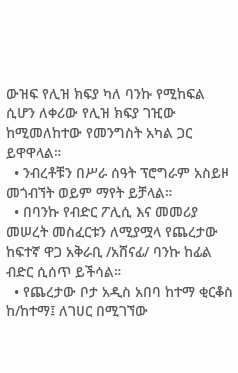ውዝፍ የሊዝ ክፍያ ካለ ባንኩ የሚከፍል ሲሆን ለቀሪው የሊዝ ክፍያ ገዢው ከሚመለከተው የመንግስት አካል ጋር ይዋዋላል።
  • ንብረቶቹን በሥራ ሰዓት ፕሮግራም አስይዞ መጎብኘት ወይም ማየት ይቻላል።
  • በባንኩ የብድር ፖሊሲ እና መመሪያ መሠረት መስፈርቱን ለሚያሟላ የጨረታው ከፍተኛ ዋጋ አቅራቢ /አሸናፊ/ ባንኩ ከፊል ብድር ሲሰጥ ይችሳል።
  • የጨረታው ቦታ አዲስ አበባ ከተማ ቂርቆስ ከ/ከተማ፤ ለገሀር በሚገኘው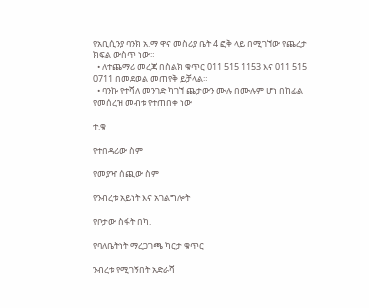የአቢሲንያ ባንክ አ.ማ ዋና መስሪያ ቤት 4 ፎቅ ላይ በሚገኘው የጨረታ ክፍል ውስጥ ነው።
  • ለተጨማሪ መረጃ በስልክ ቁጥር 011 515 1153 እና 011 515 0711 በመደወል መጠየቅ ይቻላል።
  • ባንኩ የተሻለ መንገድ ካገኘ ጨታውን ሙሉ በሙሉም ሆነ በከፊል የመሰረዝ መብቱ የተጠበቀ ነው

ተ.ቁ

የተበዳሪው ስም

የመያዣ ሰጪው ስም

የንብረቱ አይነት እና አገልግሎት

የቦታው ስፋት በካ.

የባለቤትነት ማረጋገጫ ካርታ ቁጥር

ንብረቱ የሚገኝበት አድራሻ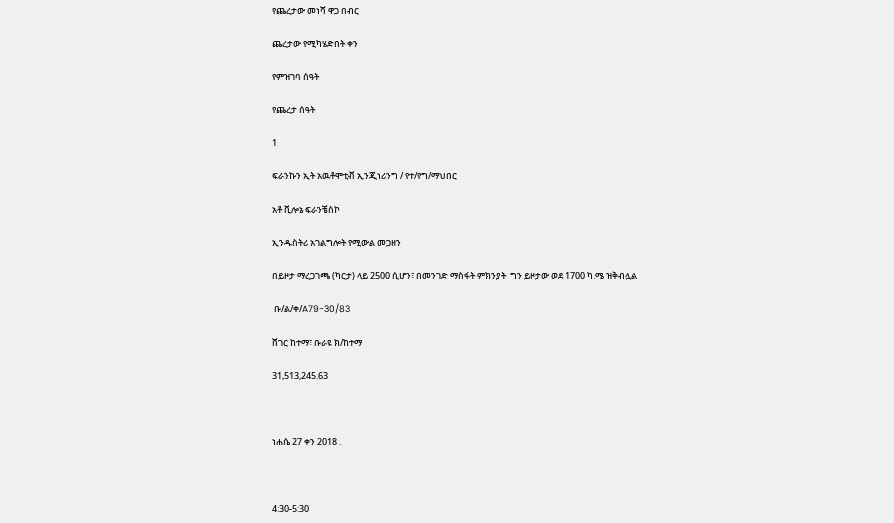የጨረታው መነሻ ዋጋ በብር

ጨረታው የሚካሄድበት ቀን

የምዝገባ ሰዓት

የጨረታ ሰዓት

1

ፍራንኩን ኢት አዉቶሞቲቭ ኢንጂነሪንግ / የተ/የግ/ማህበር

አቶ ቪሎኔ ፍራንቼስኮ

ኢንዱስትሪ አገልግሎት የሚውል መጋዘን

በይዞታ ማረጋገጫ (ካርታ) ላይ 2500 ሲሆን፣ በመንገድ ማስፋት ምክንያት  ግን ይዞታው ወደ 1700 ካ.ሜ ዝቅብሏል

 ቡ/ል/ቀ/A79-30/83

ሸገር ከተማ፣ ቡራዩ ክ/ከተማ

31,513,245.63



ነሐሴ 27 ቀን 2018 .



4:30-5:30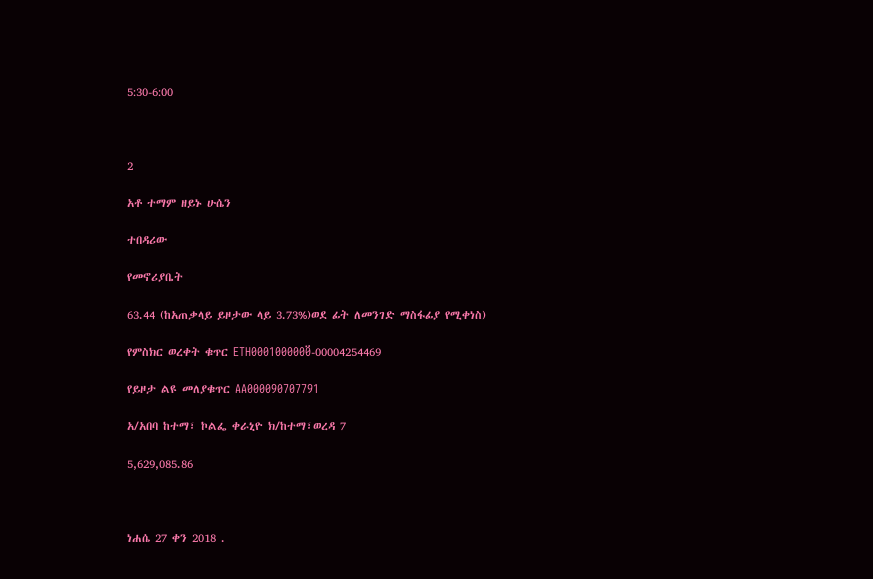5:30-6:00



2

አቶ ተማም ዘይኑ ሁሴን

ተበዳሪው

የመኖሪያቤት

63.44 (ከአጠቃላይ ይዞታው ላይ 3.73%)ወደ ፊት ለመንገድ ማስፋፊያ የሚቀነስ)

የምስክር ወረቀት ቁጥር ETH0001000000፟-00004254469

የይዞታ ልዩ መለያቁጥር AA000090707791

አ/አበባ ከተማ፣ ኮልፌ ቀራኒዮ ክ/ከተማ፣ወረዳ 7

5,629,085.86



ነሐሴ 27 ቀን 2018 .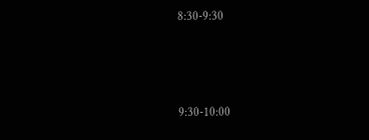8:30-9:30



9:30-10:00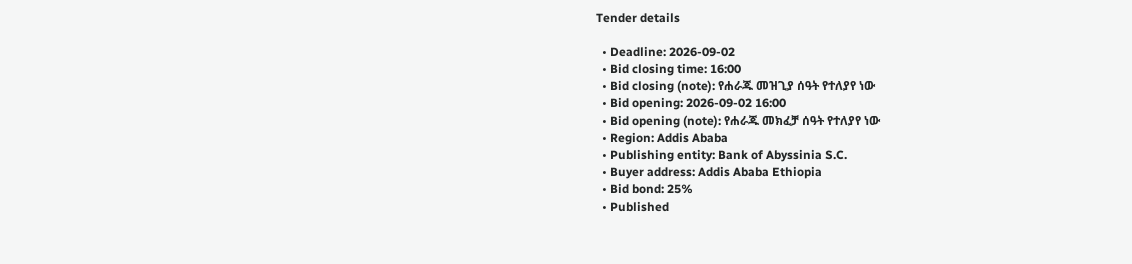Tender details

  • Deadline: 2026-09-02
  • Bid closing time: 16:00
  • Bid closing (note): የሐራጁ መዝጊያ ሰዓት የተለያየ ነው
  • Bid opening: 2026-09-02 16:00
  • Bid opening (note): የሐራጁ መክፈቻ ሰዓት የተለያየ ነው
  • Region: Addis Ababa
  • Publishing entity: Bank of Abyssinia S.C.
  • Buyer address: Addis Ababa Ethiopia
  • Bid bond: 25%
  • Published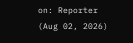on: Reporter (Aug 02, 2026)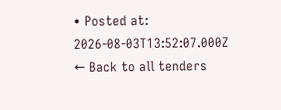• Posted at: 2026-08-03T13:52:07.000Z
← Back to all tenders